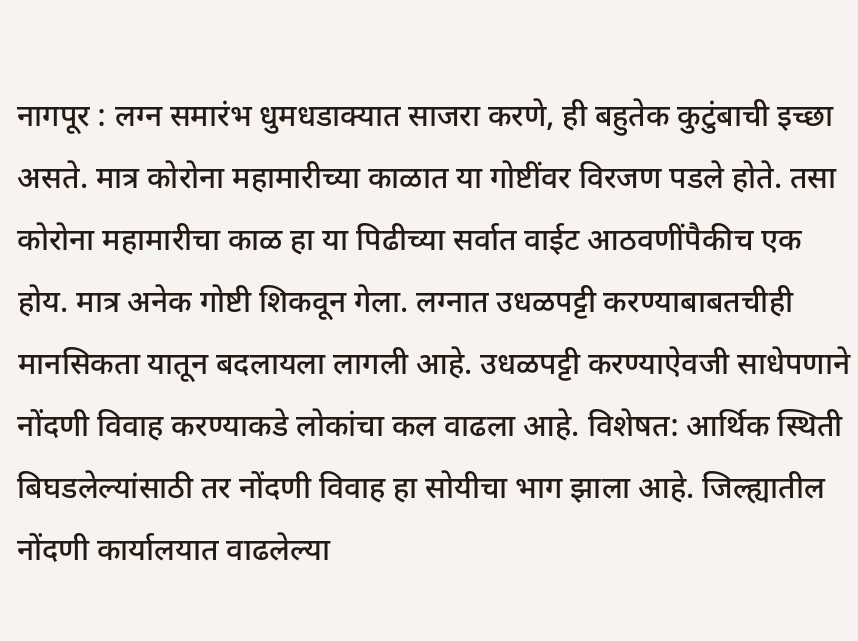नागपूर : लग्न समारंभ धुमधडाक्यात साजरा करणे, ही बहुतेक कुटुंबाची इच्छा असते. मात्र कोरोना महामारीच्या काळात या गोष्टींवर विरजण पडले होते. तसा कोरोना महामारीचा काळ हा या पिढीच्या सर्वात वाईट आठवणींपैकीच एक होय. मात्र अनेक गोष्टी शिकवून गेला. लग्नात उधळपट्टी करण्याबाबतचीही मानसिकता यातून बदलायला लागली आहे. उधळपट्टी करण्याऐवजी साधेपणाने नोंदणी विवाह करण्याकडे लोकांचा कल वाढला आहे. विशेषत: आर्थिक स्थिती बिघडलेल्यांसाठी तर नोंदणी विवाह हा सोयीचा भाग झाला आहे. जिल्ह्यातील नोंदणी कार्यालयात वाढलेल्या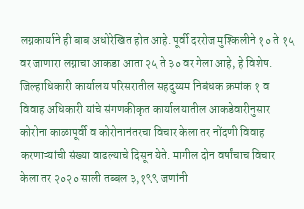लग्नकार्याने ही बाब अधोरेखित होत आहे. पूर्वी दररोज मुश्किलीने १० ते १५ वर जाणारा लग्नाचा आकडा आता २५ ते ३० वर गेला आहे, हे विशेष.
जिल्हाधिकारी कार्यालय परिसरातील सहदुय्यम निबंधक क्रमांक १ व विवाह अधिकारी यांचे संगणकीकृत कार्यालयातील आकडेवारीनुसार कोरोना काळापूर्वी व कोरोनानंतरचा विचार केला तर नोंदणी विवाह करणाऱ्यांची संख्या वाढल्याचे दिसून येते. मागील दोन वर्षांचाच विचार केला तर २०२० साली तब्बल ३,१९९ जणांनी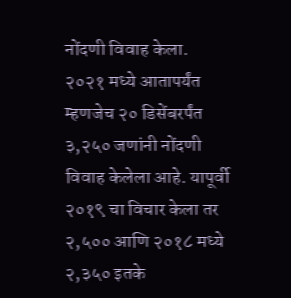नोंदणी विवाह केला. २०२१ मध्ये आतापर्यंत म्हणजेच २० डिसेंबरर्पंत ३,२५० जणांनी नोंदणी विवाह केलेला आहे. यापूर्वी २०१९ चा विचार केला तर २,५०० आणि २०१८ मध्ये २,३५० इतके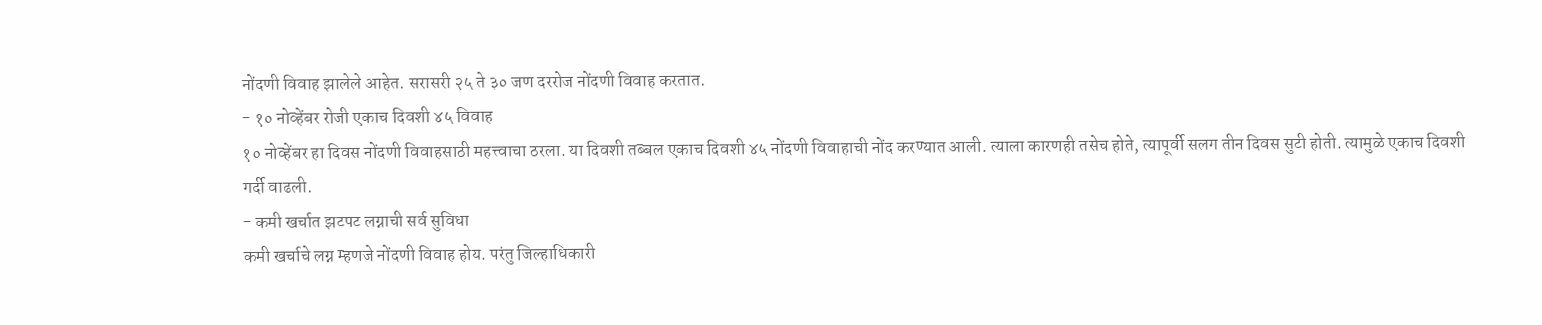नोंदणी विवाह झालेले आहेत. सरासरी २५ ते ३० जण दररोज नोंदणी विवाह करतात.
- १० नोव्हेंबर रोजी एकाच दिवशी ४५ विवाह
१० नोव्हेंबर हा दिवस नोंदणी विवाहसाठी महत्त्वाचा ठरला. या दिवशी तब्बल एकाच दिवशी ४५ नोंदणी विवाहाची नोंद करण्यात आली. त्याला कारणही तसेच होते, त्यापूर्वी सलग तीन दिवस सुटी होती. त्यामुळे एकाच दिवशी गर्दी वाढली.
- कमी खर्चात झटपट लग्नाची सर्व सुविधा
कमी खर्चाचे लग्न म्हणजे नोंदणी विवाह होय. परंतु जिल्हाधिकारी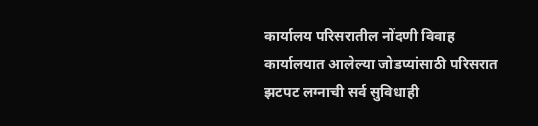कार्यालय परिसरातील नोंदणी विवाह कार्यालयात आलेल्या जोडप्यांसाठी परिसरात झटपट लग्नाची सर्व सुविधाही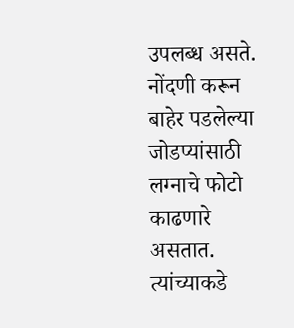उपलब्ध असते. नोंदणी करून बाहेर पडलेल्या जोडप्यांसाठी लग्नाचे फोटो काढणारे असतात. त्यांच्याकडे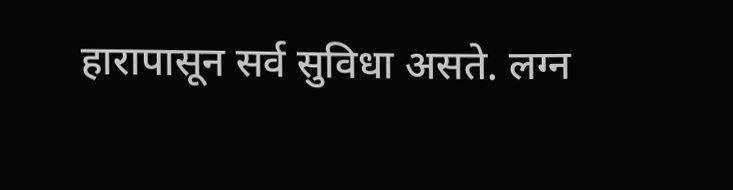हारापासून सर्व सुविधा असते. लग्न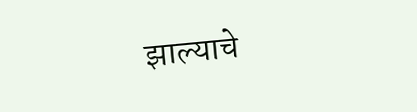झाल्याचे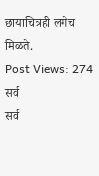छायाचित्रही लगेच मिळते.
Post Views: 274
सर्व
सर्व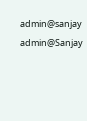admin@sanjay
admin@Sanjay